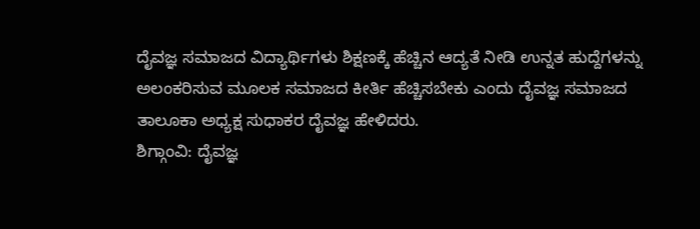ದೈವಜ್ಞ ಸಮಾಜದ ವಿದ್ಯಾರ್ಥಿಗಳು ಶಿಕ್ಷಣಕ್ಕೆ ಹೆಚ್ಚಿನ ಆದ್ಯತೆ ನೀಡಿ ಉನ್ನತ ಹುದ್ದೆಗಳನ್ನು ಅಲಂಕರಿಸುವ ಮೂಲಕ ಸಮಾಜದ ಕೀರ್ತಿ ಹೆಚ್ಚಿಸಬೇಕು ಎಂದು ದೈವಜ್ಞ ಸಮಾಜದ ತಾಲೂಕಾ ಅಧ್ಯಕ್ಷ ಸುಧಾಕರ ದೈವಜ್ಞ ಹೇಳಿದರು.
ಶಿಗ್ಗಾಂವಿ: ದೈವಜ್ಞ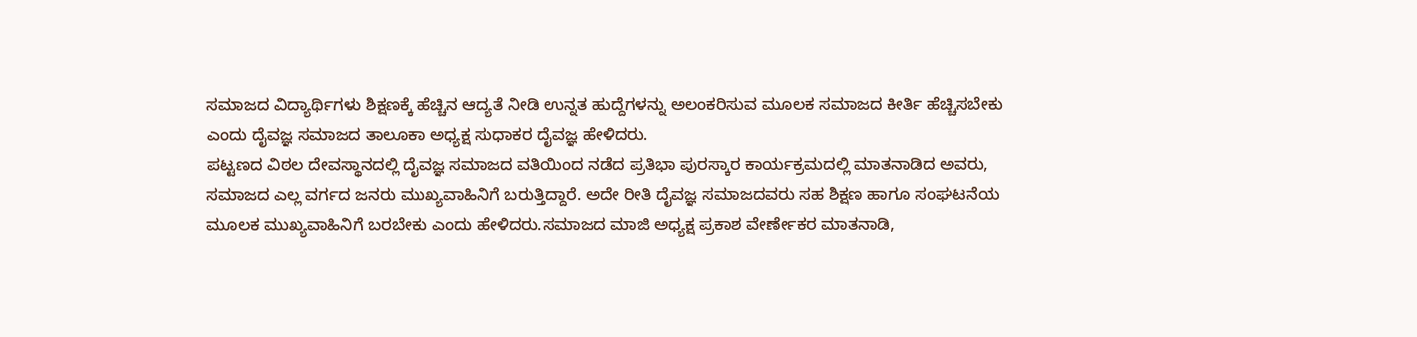ಸಮಾಜದ ವಿದ್ಯಾರ್ಥಿಗಳು ಶಿಕ್ಷಣಕ್ಕೆ ಹೆಚ್ಚಿನ ಆದ್ಯತೆ ನೀಡಿ ಉನ್ನತ ಹುದ್ದೆಗಳನ್ನು ಅಲಂಕರಿಸುವ ಮೂಲಕ ಸಮಾಜದ ಕೀರ್ತಿ ಹೆಚ್ಚಿಸಬೇಕು ಎಂದು ದೈವಜ್ಞ ಸಮಾಜದ ತಾಲೂಕಾ ಅಧ್ಯಕ್ಷ ಸುಧಾಕರ ದೈವಜ್ಞ ಹೇಳಿದರು.
ಪಟ್ಟಣದ ವಿಠಲ ದೇವಸ್ಥಾನದಲ್ಲಿ ದೈವಜ್ಞ ಸಮಾಜದ ವತಿಯಿಂದ ನಡೆದ ಪ್ರತಿಭಾ ಪುರಸ್ಕಾರ ಕಾರ್ಯಕ್ರಮದಲ್ಲಿ ಮಾತನಾಡಿದ ಅವರು, ಸಮಾಜದ ಎಲ್ಲ ವರ್ಗದ ಜನರು ಮುಖ್ಯವಾಹಿನಿಗೆ ಬರುತ್ತಿದ್ದಾರೆ. ಅದೇ ರೀತಿ ದೈವಜ್ಞ ಸಮಾಜದವರು ಸಹ ಶಿಕ್ಷಣ ಹಾಗೂ ಸಂಘಟನೆಯ ಮೂಲಕ ಮುಖ್ಯವಾಹಿನಿಗೆ ಬರಬೇಕು ಎಂದು ಹೇಳಿದರು.ಸಮಾಜದ ಮಾಜಿ ಅಧ್ಯಕ್ಷ ಪ್ರಕಾಶ ವೇರ್ಣೇಕರ ಮಾತನಾಡಿ,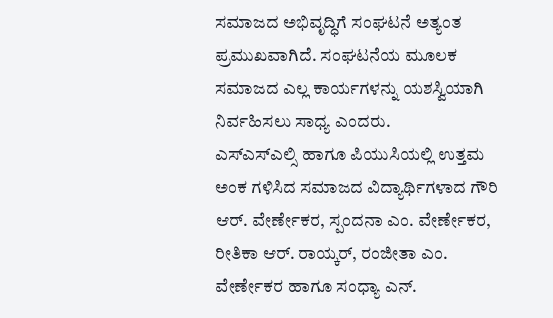ಸಮಾಜದ ಅಭಿವೃದ್ಧಿಗೆ ಸಂಘಟನೆ ಅತ್ಯಂತ ಪ್ರಮುಖವಾಗಿದೆ. ಸಂಘಟನೆಯ ಮೂಲಕ ಸಮಾಜದ ಎಲ್ಲ ಕಾರ್ಯಗಳನ್ನು ಯಶಸ್ವಿಯಾಗಿ ನಿರ್ವಹಿಸಲು ಸಾಧ್ಯ ಎಂದರು.
ಎಸ್ಎಸ್ಎಲ್ಸಿ ಹಾಗೂ ಪಿಯುಸಿಯಲ್ಲಿ ಉತ್ತಮ ಅಂಕ ಗಳಿಸಿದ ಸಮಾಜದ ವಿದ್ಯಾರ್ಥಿಗಳಾದ ಗೌರಿ ಆರ್. ವೇರ್ಣೇಕರ, ಸ್ಪಂದನಾ ಎಂ. ವೇರ್ಣೇಕರ, ರೀತಿಕಾ ಆರ್. ರಾಯ್ಕರ್, ರಂಜೀತಾ ಎಂ. ವೇರ್ಣೇಕರ ಹಾಗೂ ಸಂಧ್ಯಾ ಎನ್.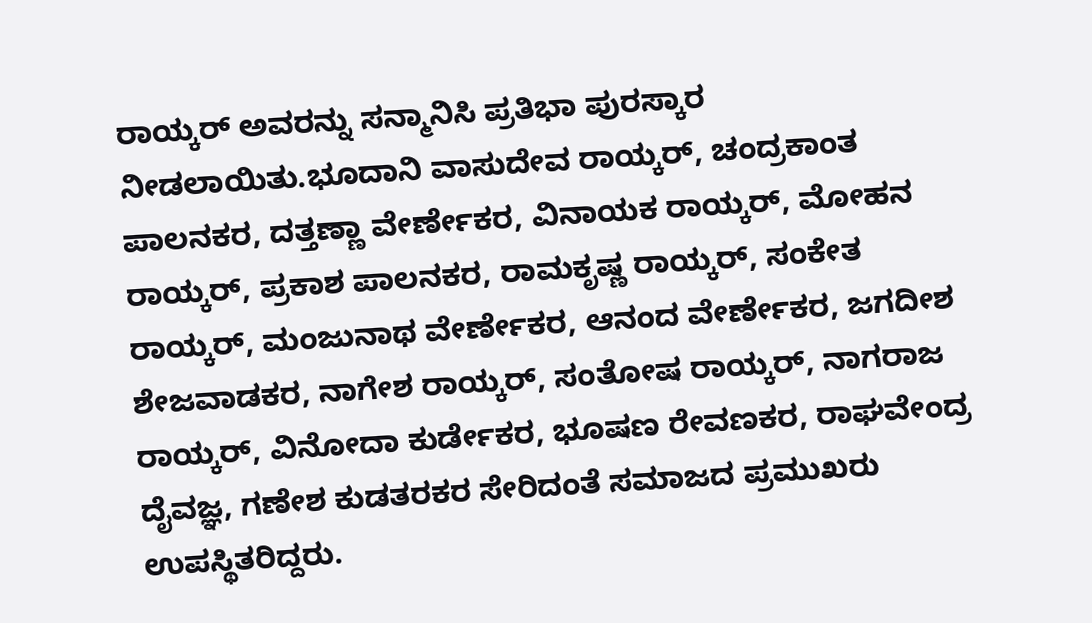ರಾಯ್ಕರ್ ಅವರನ್ನು ಸನ್ಮಾನಿಸಿ ಪ್ರತಿಭಾ ಪುರಸ್ಕಾರ ನೀಡಲಾಯಿತು.ಭೂದಾನಿ ವಾಸುದೇವ ರಾಯ್ಕರ್, ಚಂದ್ರಕಾಂತ ಪಾಲನಕರ, ದತ್ತಣ್ಣಾ ವೇರ್ಣೇಕರ, ವಿನಾಯಕ ರಾಯ್ಕರ್, ಮೋಹನ ರಾಯ್ಕರ್, ಪ್ರಕಾಶ ಪಾಲನಕರ, ರಾಮಕೃಷ್ಣ ರಾಯ್ಕರ್, ಸಂಕೇತ ರಾಯ್ಕರ್, ಮಂಜುನಾಥ ವೇರ್ಣೇಕರ, ಆನಂದ ವೇರ್ಣೇಕರ, ಜಗದೀಶ ಶೇಜವಾಡಕರ, ನಾಗೇಶ ರಾಯ್ಕರ್, ಸಂತೋಷ ರಾಯ್ಕರ್, ನಾಗರಾಜ ರಾಯ್ಕರ್, ವಿನೋದಾ ಕುರ್ಡೇಕರ, ಭೂಷಣ ರೇವಣಕರ, ರಾಘವೇಂದ್ರ ದೈವಜ್ಞ, ಗಣೇಶ ಕುಡತರಕರ ಸೇರಿದಂತೆ ಸಮಾಜದ ಪ್ರಮುಖರು ಉಪಸ್ಥಿತರಿದ್ದರು.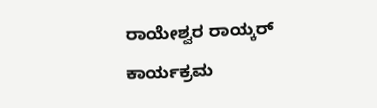ರಾಯೇಶ್ವರ ರಾಯ್ಕರ್ ಕಾರ್ಯಕ್ರಮ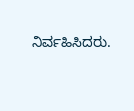ನಿರ್ವಹಿಸಿದರು.